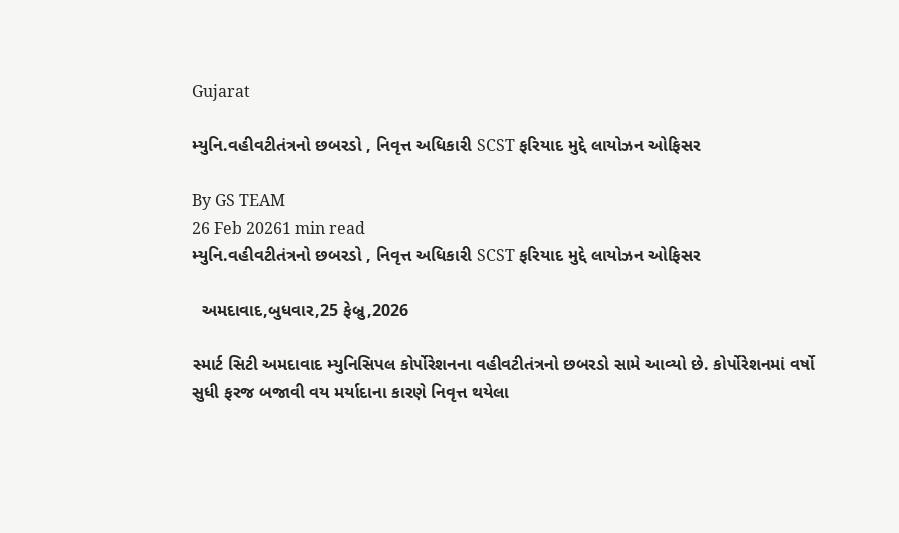Gujarat

મ્યુનિ.વહીવટીતંત્રનો છબરડો , નિવૃત્ત અધિકારી SCST ફરિયાદ મુદ્દે લાયોઝન ઓફિસર

By GS TEAM
26 Feb 20261 min read
મ્યુનિ.વહીવટીતંત્રનો છબરડો , નિવૃત્ત અધિકારી SCST ફરિયાદ મુદ્દે લાયોઝન ઓફિસર

  અમદાવાદ,બુધવાર,25 ફેબ્રુ,2026

સ્માર્ટ સિટી અમદાવાદ મ્યુનિસિપલ કોર્પોરેશનના વહીવટીતંત્રનો છબરડો સામે આવ્યો છે. કોર્પોરેશનમાં વર્ષો સુધી ફરજ બજાવી વય મર્યાદાના કારણે નિવૃત્ત થયેલા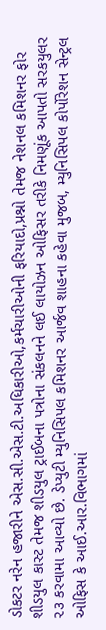ડોકટર નરેન હજારીને એસ.સી.એસ.ટી.અધિકારીઓ,કર્મચારીઓની ફરિયાદો,પ્રશ્નો તેમજ નેશનલ કમિશનર ફોર શીડયુલ કાસ્ટ તેમજ શીડયુલ ટ્રાઈબના પત્રોના સંકલનને લઈ લાયોઝન ઓફિસર તરીકે નિમણૂંક આપતો સરકયુલર ૨૩ કરવામા આવ્યો છે. ડેપ્યુટી મ્યુનિસિપલ કમિશનર આર્જવ શાહના કહેવા મુજબ, મ્યુનિસિપલ કોર્પોરેશન સેન્ટ્રલ ઓફિસ કે આઈ.આર.વિભાગમાં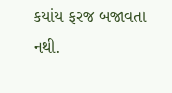કયાંય ફરજ બજાવતા નથી.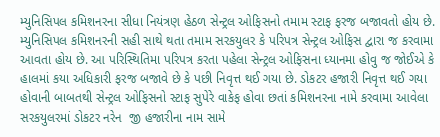મ્યુનિસિપલ કમિશનરના સીધા નિયંત્રણ હેઠળ સેન્ટ્રલ ઓફિસનો તમામ સ્ટાફ ફરજ બજાવતો હોય છે. મ્યુનિસિપલ કમિશનરની સહી સાથે થતા તમામ સરકયુલર કે પરિપત્ર સેન્ટ્રલ ઓફિસ દ્વારા જ કરવામા આવતા હોય છે. આ પરિસ્થિતિમા પરિપત્ર કરતા પહેલા સેન્ટ્રલ ઓફિસના ધ્યાનમા હોવુ જ જોઈએ કે હાલમાં કયા અધિકારી ફરજ બજાવે છે કે પછી નિવૃત્ત થઈ ગયા છે. ડોકટર હજારી નિવૃત્ત થઈ ગયા હોવાની બાબતથી સેન્ટ્રલ ઓફિસનો સ્ટાફ સુપેરે વાકેફ હોવા છતાં કમિશનરના નામે કરવામા આવેલા સરકયુલરમાં ડોકટર નરેન  જી હજારીના નામ સામે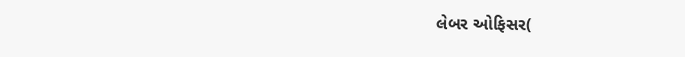લેબર ઓફિસર(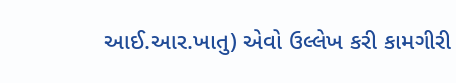આઈ.આર.ખાતુ) એવો ઉલ્લેખ કરી કામગીરી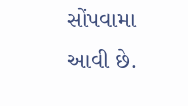સોંપવામા આવી છે.